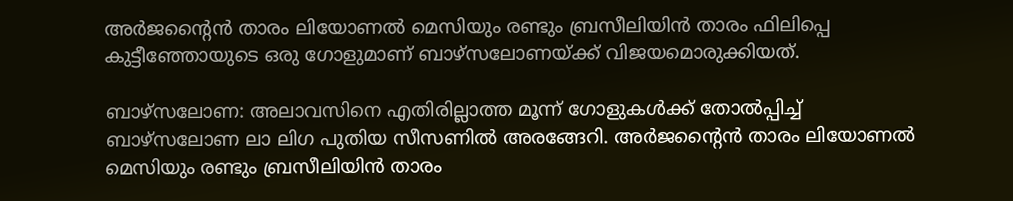അര്‍ജന്റൈന്‍ താരം ലിയോണല്‍ മെസിയും രണ്ടും ബ്രസീലിയിന്‍ താരം ഫിലിപ്പെ കുട്ടീഞ്ഞോയുടെ ഒരു ഗോളുമാണ് ബാഴ്‌സലോണയ്ക്ക് വിജയമൊരുക്കിയത്.

ബാഴ്‌സലോണ: അലാവസിനെ എതിരില്ലാത്ത മൂന്ന് ഗോളുകള്‍ക്ക് തോല്‍പ്പിച്ച് ബാഴ്‌സലോണ ലാ ലിഗ പുതിയ സീസണില്‍ അരങ്ങേറി. അര്‍ജന്റൈന്‍ താരം ലിയോണല്‍ മെസിയും രണ്ടും ബ്രസീലിയിന്‍ താരം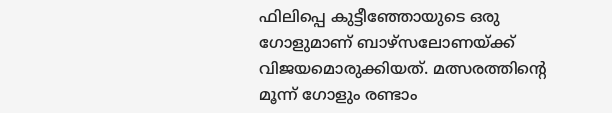ഫിലിപ്പെ കുട്ടീഞ്ഞോയുടെ ഒരു ഗോളുമാണ് ബാഴ്‌സലോണയ്ക്ക് വിജയമൊരുക്കിയത്. മത്സരത്തിന്റെ മൂന്ന് ഗോളും രണ്ടാം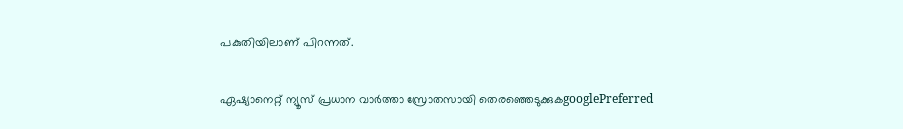പകുതിയിലാണ് പിറന്നത്.

ഏഷ്യാനെറ്റ് ന്യൂസ് പ്രധാന വാർത്താ സ്രോതസായി തെരഞ്ഞെടുക്കുകgooglePreferred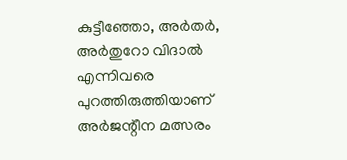കുട്ടീഞ്ഞോ, അര്‍തര്‍, അര്‍തുറോ വിദാല്‍ എന്നിവരെ പുറത്തിരുത്തിയാണ് അര്‍ജന്റീന മത്സരം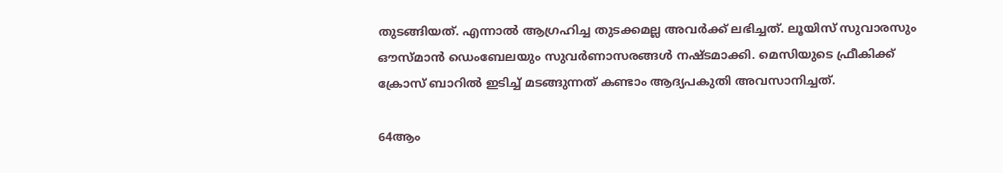തുടങ്ങിയത്. എന്നാല്‍ ആഗ്രഹിച്ച തുടക്കമല്ല അവര്‍ക്ക് ലഭിച്ചത്. ലൂയിസ് സുവാരസും ഔസ്മാന്‍ ഡെംബേലയും സുവര്‍ണാസരങ്ങള്‍ നഷ്ടമാക്കി. മെസിയുടെ ഫ്രീകിക്ക് ക്രോസ് ബാറില്‍ ഇടിച്ച് മടങ്ങുന്നത് കണ്ടാം ആദ്യപകുതി അവസാനിച്ചത്.

64ആം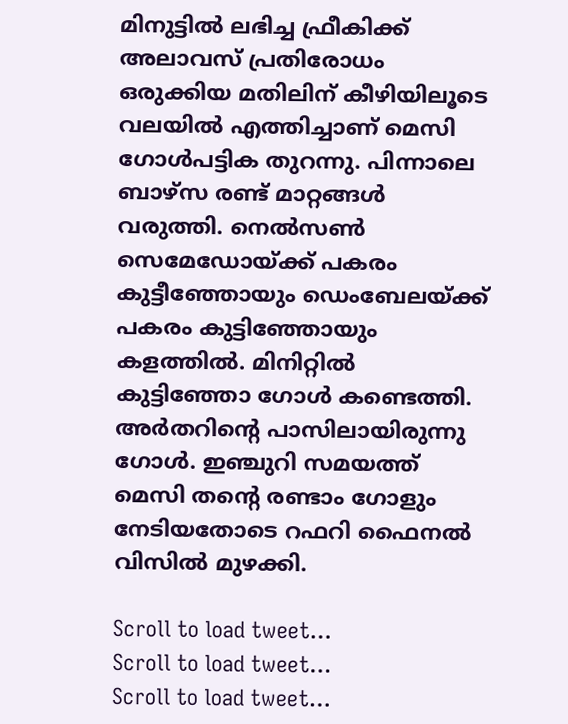മിനുട്ടില്‍ ലഭിച്ച ഫ്രീകിക്ക് അലാവസ് പ്രതിരോധം ഒരുക്കിയ മതിലിന് കീഴിയിലൂടെ വലയില്‍ എത്തിച്ചാണ് മെസി ഗോള്‍പട്ടിക തുറന്നു. പിന്നാലെ ബാഴ്‌സ രണ്ട് മാറ്റങ്ങള്‍ വരുത്തി. നെല്‍സണ്‍ സെമേഡോയ്ക്ക് പകരം കുട്ടീഞ്ഞോയും ഡെംബേലയ്ക്ക് പകരം കുട്ടിഞ്ഞോയും കളത്തില്‍. മിനിറ്റില്‍ കുട്ടിഞ്ഞോ ഗോള്‍ കണ്ടെത്തി. അര്‍തറിന്റെ പാസിലായിരുന്നു ഗോള്‍. ഇഞ്ചുറി സമയത്ത് മെസി തന്റെ രണ്ടാം ഗോളും നേടിയതോടെ റഫറി ഫൈനല്‍ വിസില്‍ മുഴക്കി.

Scroll to load tweet…
Scroll to load tweet…
Scroll to load tweet…